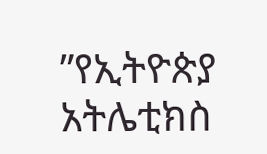”የኢትዮጵያ አትሌቲክስ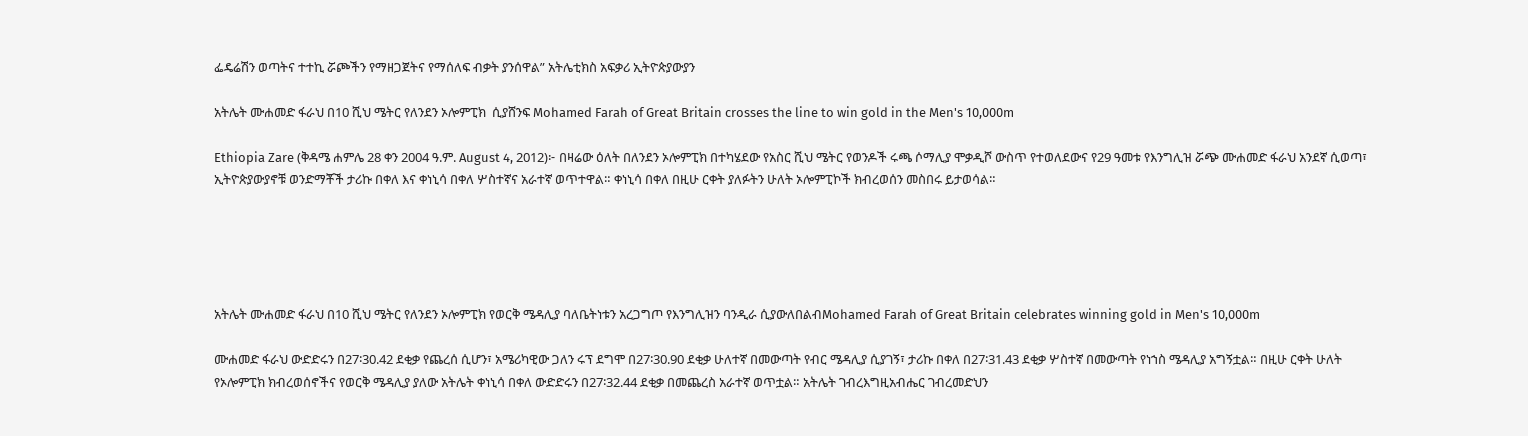ፌዴሬሽን ወጣትና ተተኪ ሯጮችን የማዘጋጀትና የማሰለፍ ብቃት ያንሰዋል” አትሌቲክስ አፍቃሪ ኢትዮጵያውያን

አትሌት ሙሐመድ ፋራህ በ10 ሺህ ሜትር የለንደን ኦሎምፒክ  ሲያሸንፍ Mohamed Farah of Great Britain crosses the line to win gold in the Men's 10,000m

Ethiopia Zare (ቅዳሜ ሐምሌ 28 ቀን 2004 ዓ.ም. August 4, 2012)፦ በዛሬው ዕለት በለንደን ኦሎምፒክ በተካሄደው የአስር ሺህ ሜትር የወንዶች ሩጫ ሶማሊያ ሞቃዲሾ ውስጥ የተወለደውና የ29 ዓመቱ የእንግሊዝ ሯጭ ሙሐመድ ፋራህ አንደኛ ሲወጣ፣ ኢትዮጵያውያኖቹ ወንድማቾች ታሪኩ በቀለ እና ቀነኒሳ በቀለ ሦስተኛና አራተኛ ወጥተዋል። ቀነኒሳ በቀለ በዚሁ ርቀት ያለፉትን ሁለት ኦሎምፒኮች ክብረወሰን መስበሩ ይታወሳል።





አትሌት ሙሐመድ ፋራህ በ10 ሺህ ሜትር የለንደን ኦሎምፒክ የወርቅ ሜዳሊያ ባለቤትነቱን አረጋግጦ የእንግሊዝን ባንዲራ ሲያውለበልብMohamed Farah of Great Britain celebrates winning gold in Men's 10,000m

ሙሐመድ ፋራህ ውድድሩን በ27፡30.42 ደቂቃ የጨረሰ ሲሆን፣ አሜሪካዊው ጋለን ሩፕ ደግሞ በ27፡30.90 ደቂቃ ሁለተኛ በመውጣት የብር ሜዳሊያ ሲያገኝ፣ ታሪኩ በቀለ በ27፡31.43 ደቂቃ ሦስተኛ በመውጣት የነኀስ ሜዳሊያ አግኝቷል። በዚሁ ርቀት ሁለት የኦሎምፒክ ክብረወሰኖችና የወርቅ ሜዳሊያ ያለው አትሌት ቀነኒሳ በቀለ ውድድሩን በ27፡32.44 ደቂቃ በመጨረስ አራተኛ ወጥቷል። አትሌት ገብረእግዚአብሔር ገብረመድህን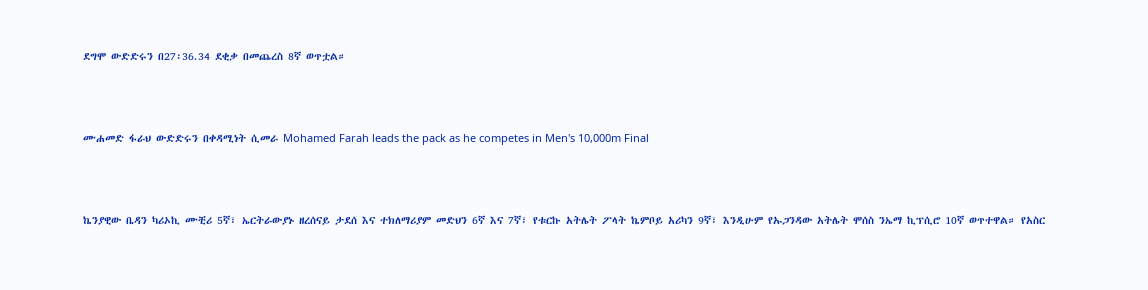ደግሞ ውድድሩን በ27፡36.34 ደቂቃ በመጨረስ 8ኛ ወጥቷል።



ሙሐመድ ፋራህ ውድድሩን በቀዳሚነት ሲመራ Mohamed Farah leads the pack as he competes in Men's 10,000m Final



ኬንያዊው ቤዳን ካሪኦኪ ሙቺሪ 5ኛ፣ ኤርትራውያኑ ዘረሰናይ ታደሰ እና ተክለማሪያም መድህን 6ኛ እና 7ኛ፣ የቱርኩ አትሌት ፖላት ኬምቦይ አሪካን 9ኛ፣ እንዲሁም የኡጋንዳው አትሌት ሞሰስ ንኤማ ኪፕሲሮ 10ኛ ወጥተዋል። የአስር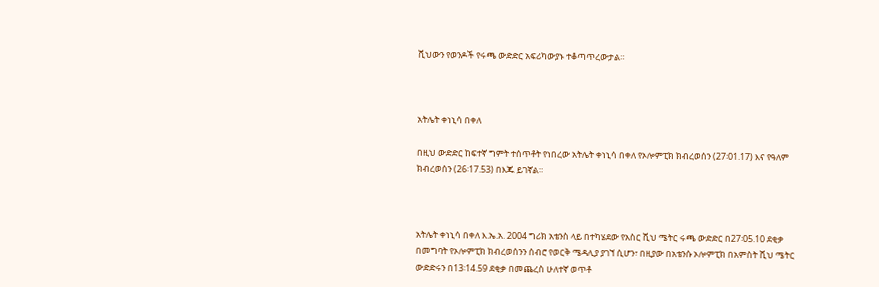ሺህውን የወንዶች የሩጫ ውድድር አፍሪካውያኑ ተቆጣጥረውታል።



አትሌት ቀነኒሳ በቀለ

በዚህ ውድድር ከፍተኛ ግምት ተሰጥቶት የነበረው አትሌት ቀነኒሳ በቀለ የኦሎምፒክ ክብረወሰን (27፡01.17) እና የዓለም ክብረወሰን (26፡17.53) በእጁ ይገኛል።



አትሌት ቀነኒሳ በቀለ እ.ኤ.አ. 2004 ግሪክ አቴንስ ላይ በተካሄደው የአስር ሺህ ሜትር ሩጫ ውድድር በ27፡05.10 ደቂቃ በመግባት የኦሎምፒክ ክብረወሰንን ሰብሮ የወርቅ ሜዳሊያ ያገኘ ሲሆን፣ በዚያው በአቴንሱ ኦሎምፒክ በአምስት ሺህ ሜትር ውድድሩን በ13፡14.59 ደቂቃ በመጨረስ ሁለተኛ ወጥቶ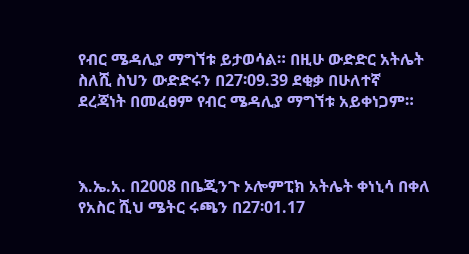የብር ሜዳሊያ ማግኘቱ ይታወሳል። በዚሁ ውድድር አትሌት ስለሺ ስህን ውድድሩን በ27፡09.39 ደቂቃ በሁለተኛ ደረጃነት በመፈፀም የብር ሜዳሊያ ማግኘቱ አይቀነጋም።



እ.ኤ.አ. በ2008 በቤጂንጉ ኦሎምፒክ አትሌት ቀነኒሳ በቀለ የአስር ሺህ ሜትር ሩጫን በ27፡01.17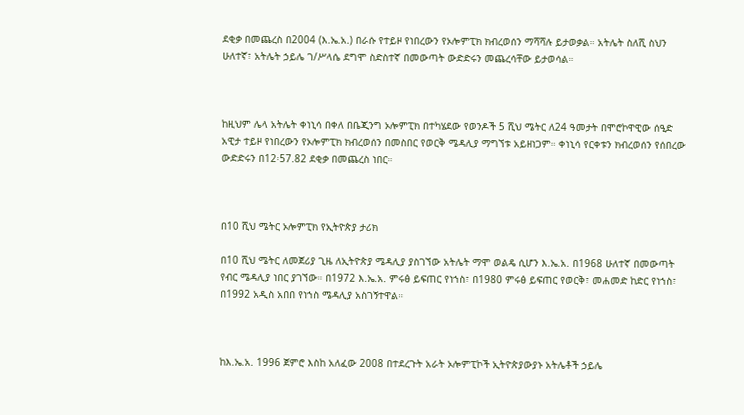ደቂቃ በመጨረስ በ2004 (እ.ኤ.አ.) በራሱ የተይዞ የነበረውን የኦሎምፒክ ክብረወሰን ማሻሻሉ ይታወቃል። አትሌት ስለሺ ስህን ሁለተኛ፣ አትሌት ኃይሌ ገ/ሥላሴ ደግሞ ስድስተኛ በመውጣት ውድድሩን መጨረሳቸው ይታወሳል።



ከዚህም ሌላ አትሌት ቀነኒሳ በቀለ በቤጂንግ ኦሎምፒክ በተካሄደው የወንዶች 5 ሺህ ሜትር ለ24 ዓመታት በሞሮኮዋዊው ሰዒድ አዊታ ተይዞ የነበረውን የኦሎምፒክ ክብረወሰን በመስበር የወርቅ ሜዳሊያ ማግኘቱ አይዘነጋም። ቀነኒሳ የርቀቱን ክብረወሰን የሰበረው ውድድሩን በ12፡57.82 ደቂቃ በመጨረስ ነበር።



በ10 ሺህ ሜትር ኦሎምፒክ የኢትዮጵያ ታሪክ

በ10 ሺህ ሜትር ለመጀሪያ ጊዜ ለኢትዮጵያ ሜዳሊያ ያስገኘው አትሌት ማሞ ወልዴ ሲሆን እ.ኤ.አ. በ1968 ሁለተኛ በመውጣት የብር ሜዳሊያ ነበር ያገኘው። በ1972 እ.ኤ.አ. ምሩፅ ይፍጠር የነኀስ፣ በ1980 ምሩፅ ይፍጠር የወርቅ፣ መሐመድ ከድር የነኀስ፣ በ1992 አዲስ አበበ የነኀስ ሜዳሊያ አስገኝተዋል።



ከእ.ኤ.አ. 1996 ጀምሮ እስከ አለፈው 2008 በተደረጉት አራት ኦሎምፒኮች ኢትዮጵያውያኑ አትሌቶች ኃይሌ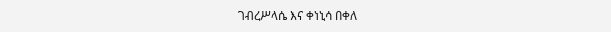ገብረሥላሴ እና ቀነኒሳ በቀለ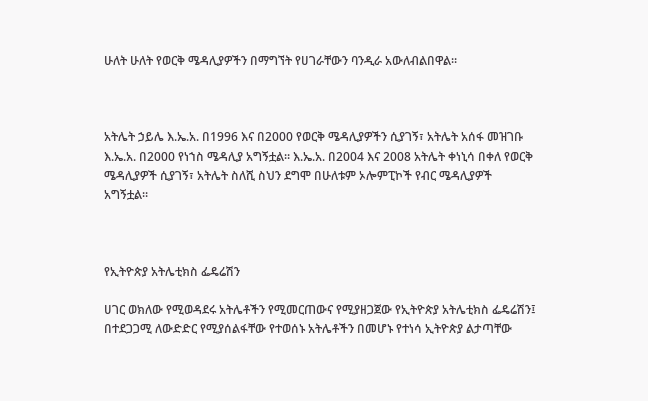ሁለት ሁለት የወርቅ ሜዳሊያዎችን በማግኘት የሀገራቸውን ባንዲራ አውለብልበዋል።



አትሌት ኃይሌ እ.ኤ.አ. በ1996 እና በ2000 የወርቅ ሜዳሊያዎችን ሲያገኝ፣ አትሌት አሰፋ መዝገቡ እ.ኤ.አ. በ2000 የነኀስ ሜዳሊያ አግኝቷል። እ.ኤ.አ. በ2004 እና 2008 አትሌት ቀነኒሳ በቀለ የወርቅ ሜዳሊያዎች ሲያገኝ፣ አትሌት ስለሺ ስህን ደግሞ በሁለቱም ኦሎምፒኮች የብር ሜዳሊያዎች አግኝቷል።



የኢትዮጵያ አትሌቲክስ ፌዴሬሽን

ሀገር ወክለው የሚወዳደሩ አትሌቶችን የሚመርጠውና የሚያዘጋጀው የኢትዮጵያ አትሌቲክስ ፌዴሬሽን፤ በተደጋጋሚ ለውድድር የሚያሰልፋቸው የተወሰኑ አትሌቶችን በመሆኑ የተነሳ ኢትዮጵያ ልታጣቸው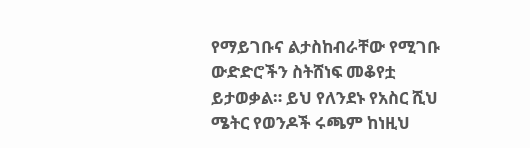የማይገቡና ልታስከብራቸው የሚገቡ ውድድሮችን ስትሸነፍ መቆየቷ ይታወቃል። ይህ የለንደኑ የአስር ሺህ ሜትር የወንዶች ሩጫም ከነዚህ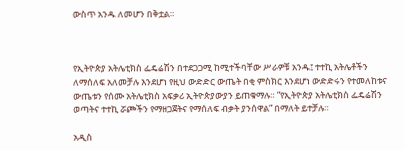ውስጥ አንዱ ለመሆን በቅቷል።



የኢትዮጵያ አትሌቲክስ ፌዴሬሽን በተደጋጋሚ ከሚተችባቸው ሥራዎቹ አንዱ፤ ተተኪ አትሌቶችን ለማሰለፍ አለመቻሉ እንደሆነ የዚህ ውድድር ውጤት በቂ ምስክር እንደሆነ ውድድሩን የተመለከቱና ውጤቱን የሰሙ አትሌቲክስ አፍቃሪ ኢትዮጵያውያን ይጠቁማሉ። ”የኢትዮጵያ አትሌቲክስ ፌዴሬሽን ወጣትና ተተኪ ሯጮችን የማዘጋጀትና የማሰለፍ ብቃት ያንሰዋል” በማለት ይተቻሉ።

አዲስ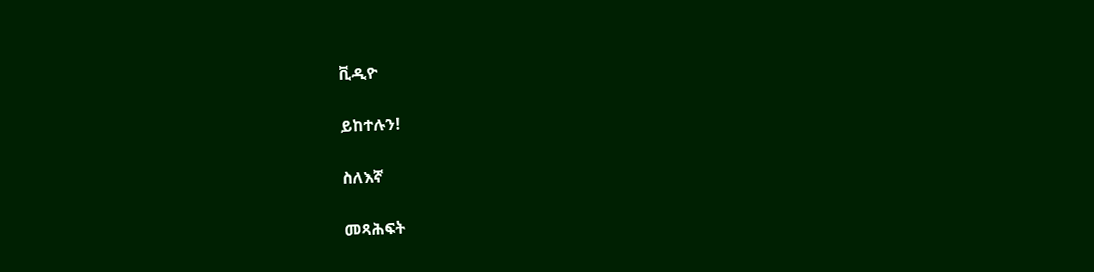ቪዲዮ

ይከተሉን!

ስለእኛ

መጻሕፍት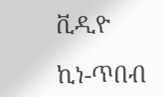ቪዲዮ

ኪነ-ጥበብ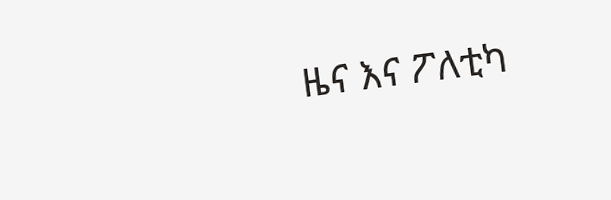ዜና እና ፖለቲካ